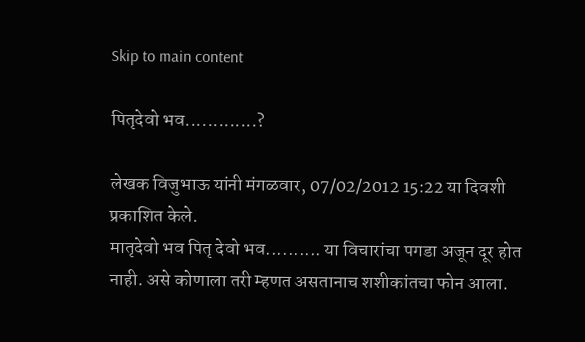Skip to main content

पितृदेवो भव.............?

लेखक विजुभाऊ यांनी मंगळवार, 07/02/2012 15:22 या दिवशी प्रकाशित केले.
मातृदेवो भव पितृ देवो भव.......... या विचारांचा पगडा अजून दूर होत नाही. असे कोणाला तरी म्हणत असतानाच शशीकांतचा फोन आला.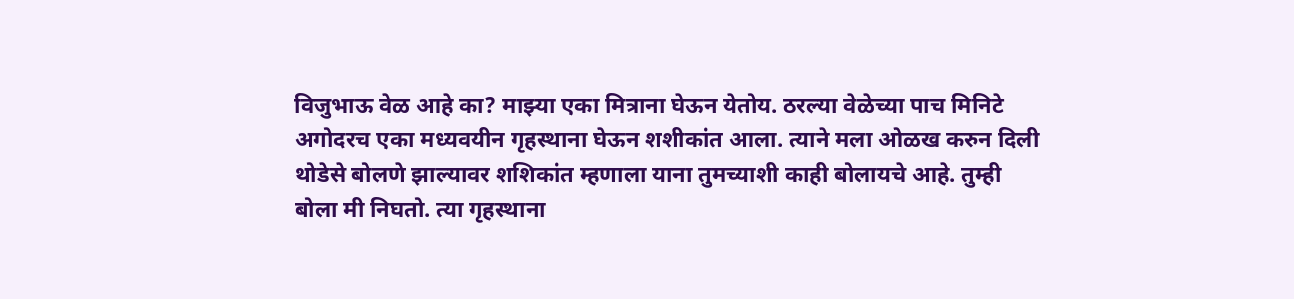विजुभाऊ वेळ आहे का? माझ्या एका मित्राना घेऊन येतोय. ठरल्या वेळेच्या पाच मिनिटे अगोदरच एका मध्यवयीन गृहस्थाना घेऊन शशीकांत आला. त्याने मला ओळख करुन दिली थोडेसे बोलणे झाल्यावर शशिकांत म्हणाला याना तुमच्याशी काही बोलायचे आहे. तुम्ही बोला मी निघतो. त्या गृहस्थाना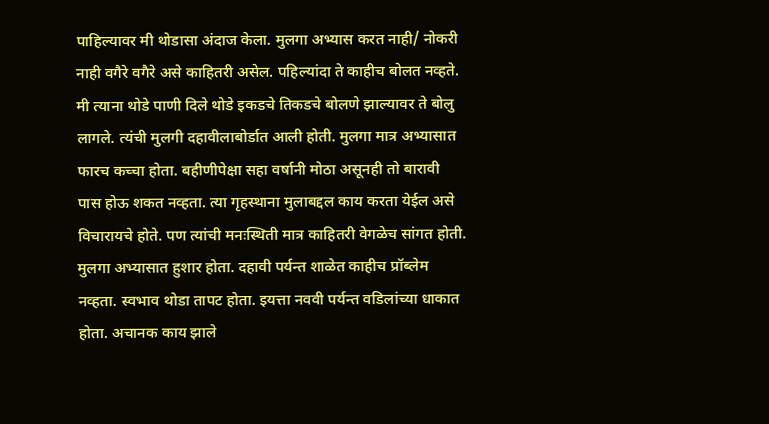पाहिल्यावर मी थोडासा अंदाज केला. मुलगा अभ्यास करत नाही/ नोकरी नाही वगैरे वगैरे असे काहितरी असेल. पहिल्यांदा ते काहीच बोलत नव्हते. मी त्याना थोडे पाणी दिले थोडे इकडचे तिकडचे बोलणे झाल्यावर ते बोलु लागले. त्यंची मुलगी दहावीलाबोर्डात आली होती. मुलगा मात्र अभ्यासात फारच कच्चा होता. बहीणीपेक्षा सहा वर्षानी मोठा असूनही तो बारावी पास होऊ शकत नव्हता. त्या गृहस्थाना मुलाबद्दल काय करता येईल असे विचारायचे होते. पण त्यांची मनःस्थिती मात्र काहितरी वेगळेच सांगत होती. मुलगा अभ्यासात हुशार होता. दहावी पर्यन्त शाळेत काहीच प्रॉब्लेम नव्हता. स्वभाव थोडा तापट होता. इयत्ता नववी पर्यन्त वडिलांच्या धाकात होता. अचानक काय झाले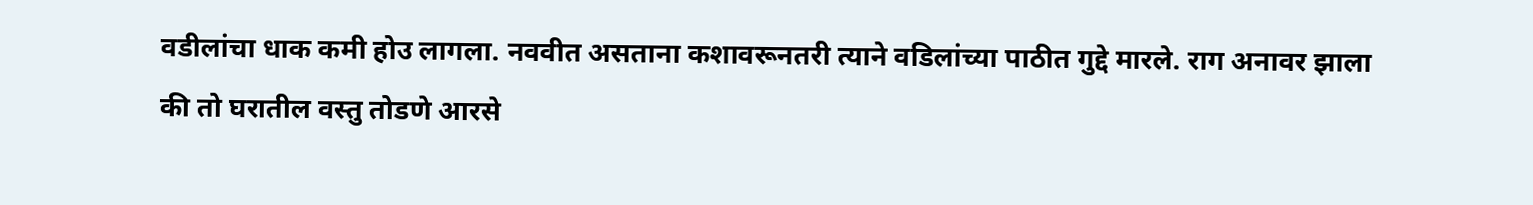वडीलांचा धाक कमी होउ लागला. नववीत असताना कशावरूनतरी त्याने वडिलांच्या पाठीत गुद्दे मारले. राग अनावर झाला की तो घरातील वस्तु तोडणे आरसे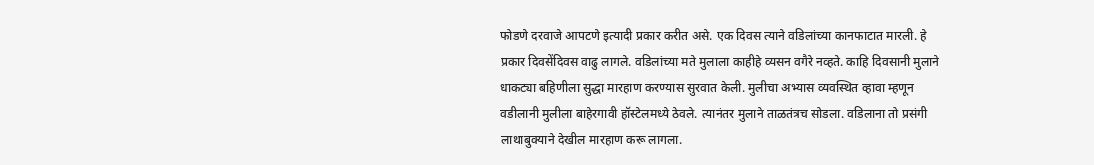फोडणे दरवाजे आपटणे इत्यादी प्रकार करीत असे. एक दिवस त्याने वडिलांच्या कानफाटात मारली. हे प्रकार दिवसेंदिवस वाढु लागले. वडिलांच्या मते मुलाला काहीहे व्यसन वगैरे नव्हते. काहि दिवसानी मुलाने धाकट्या बहिणीला सुद्धा मारहाण करण्यास सुरवात केली. मुलीचा अभ्यास व्यवस्थित व्हावा म्हणून वडीलानी मुलीला बाहेरगावी हॉस्टेलमध्ये ठेवले. त्यानंतर मुलाने ताळतंत्रच सोडला. वडिलाना तो प्रसंगी लाथाबुक्याने देखील मारहाण करू लागला.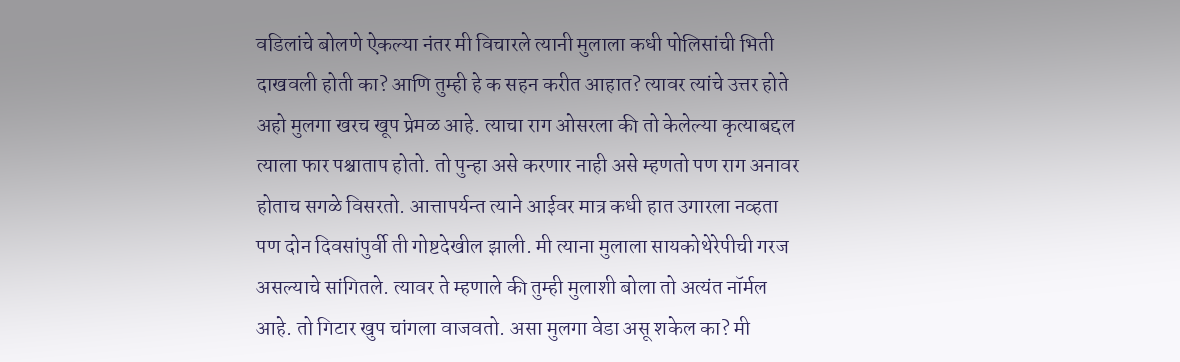वडिलांचे बोलणे ऐकल्या नंतर मी विचारले त्यानी मुलाला कधी पोलिसांची भिती दाखवली होती का? आणि तुम्ही हे क सहन करीत आहात? त्यावर त्यांचे उत्तर होते अहो मुलगा खरच खूप प्रेमळ आहे. त्याचा राग ओसरला की तो केलेल्या कृत्याबद्दल त्याला फार पश्चाताप होतो. तो पुन्हा असे करणार नाही असे म्हणतो पण राग अनावर होताच सगळे विसरतो. आत्तापर्यन्त त्याने आईवर मात्र कधी हात उगारला नव्हता पण दोन दिवसांपुर्वी ती गोष्टदेखील झाली. मी त्याना मुलाला सायकोथेरेपीची गरज असल्याचे सांगितले. त्यावर ते म्हणाले की तुम्ही मुलाशी बोला तो अत्यंत नॉर्मल आहे. तो गिटार खुप चांगला वाजवतो. असा मुलगा वेडा असू शकेल का? मी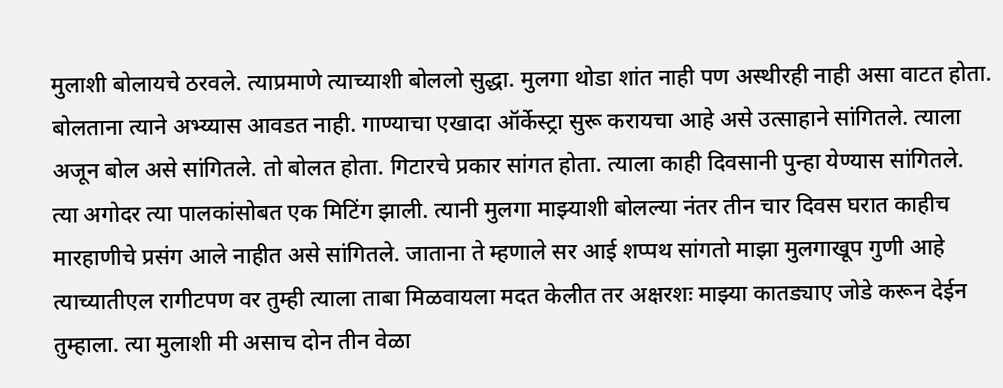मुलाशी बोलायचे ठरवले. त्याप्रमाणे त्याच्याशी बोललो सुद्धा. मुलगा थोडा शांत नाही पण अस्थीरही नाही असा वाटत होता. बोलताना त्याने अभ्य्यास आवडत नाही. गाण्याचा एखादा ऑर्केस्ट्रा सुरू करायचा आहे असे उत्साहाने सांगितले. त्याला अजून बोल असे सांगितले. तो बोलत होता. गिटारचे प्रकार सांगत होता. त्याला काही दिवसानी पुन्हा येण्यास सांगितले. त्या अगोदर त्या पालकांसोबत एक मिटिंग झाली. त्यानी मुलगा माझ्याशी बोलल्या नंतर तीन चार दिवस घरात काहीच मारहाणीचे प्रसंग आले नाहीत असे सांगितले. जाताना ते म्हणाले सर आई शप्पथ सांगतो माझा मुलगाखूप गुणी आहे त्याच्यातीएल रागीटपण वर तुम्ही त्याला ताबा मिळवायला मदत केलीत तर अक्षरशः माझ्या कातड्याए जोडे करून देईन तुम्हाला. त्या मुलाशी मी असाच दोन तीन वेळा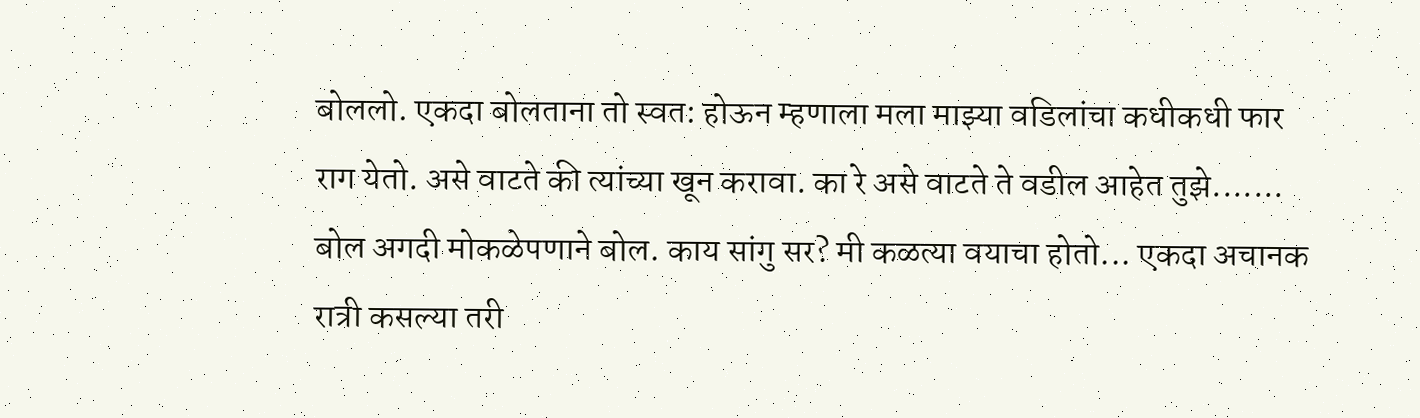बोललो. एकदा बोलताना तो स्वत: होऊन म्हणाला मला माझ्या वडिलांचा कधीकधी फार राग येतो. असे वाटते की त्यांच्या खून करावा. का रे असे वाटते ते वडील आहेत तुझे....... बोल अगदी मोकळेपणाने बोल. काय सांगु सर? मी कळत्या वयाचा होतो... एकदा अचानक रात्री कसल्या तरी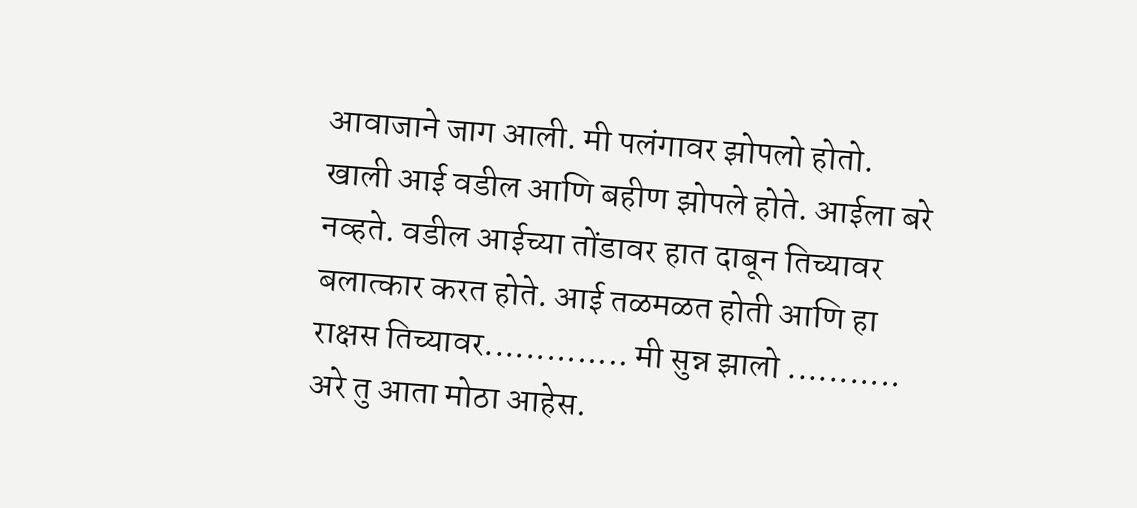आवाजाने जाग आली. मी पलंगावर झोपलो होतो. खाली आई वडील आणि बहीण झोपले होते. आईला बरे नव्हते. वडील आईच्या तोंडावर हात दाबून तिच्यावर बलात्कार करत होते. आई तळमळत होती आणि हा राक्षस तिच्यावर.............. मी सुन्न झालो ........... अरे तु आता मोठा आहेस.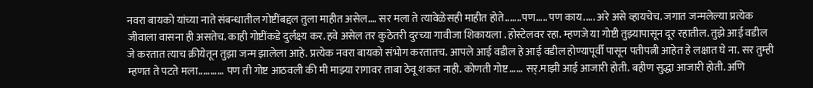नवरा बायको यांच्या नाते संबन्धातील गोष्टींबद्दल तुला माहीत असेल.... सर मला ते त्यावेळेसही माहीत होते.......पण..... पण काय..... अरे असे व्हायचेच. जगात जन्मलेल्या प्रत्येक जीवाला वासना ही असतेच. काही गोष्टींकडे दुर्लक्ष्य कर. हवे असेल तर कुठेतरी दुरच्या गावीजा शिकायला . होस्टेलवर रहा. म्हणजे या गोष्टी तुझ्यापासून दूर रहातील. तुझे आई वडील जे करतात त्याच क्रीयेतून तुझा जन्म झालेला आहे. प्रत्येक नवरा बायको संभोग करतातच. आपले आई वडील हे आई वडील होण्यापूर्वी पासून पतीपत्नी आहेत हे लक्षात घे ना. सर तुम्ही म्हणत ते पटते मला........... पण ती गोष्ट आठवली की मी माझ्या रागावर ताबा ठेवू शकत नाही. कोणती गोष्ट...... सर्.माझी आई आजारी होती. बहीण सुद्धा आजारी होती. अणि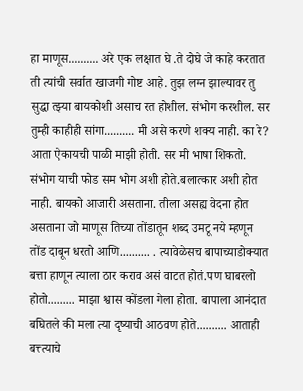हा माणूस.......... अरे एक लक्षात घे .ते दोघे जे काहे करतात ती त्यांची सर्वात खाजगी गोष्ट आहे. तुझ लग्न झाल्यावर तु सुद्धा त्झ्या बायकोशी असाच रत होशील. संभोग करशील. सर तुम्ही काहीही सांगा.......... मी असे करणे शक्य नाही. का रे? आता ऐकायची पाळी माझी होती. सर मी भाषा शिकतो. संभोग याची फोड सम भोग अशी होते.बलात्कार अशी होत नाही. बायको आजारी असताना. तीला असह्य वेदना होत असताना जो माणूस तिच्या तोंडातून शब्द उमटू नये म्हणून तोंड दाबून धरतो आणि.......... . त्यावेळेसच बापाच्याडोक्यात बत्ता हाणून त्याला ठार कराव असं वाटत होतं.पण घाबरलो होतो......... माझा श्वास कोंडला गेला होता. बापाला आनंदात बघितले की मला त्या दृष्याची आठवण होते.......... आताही बत्त्त्याचे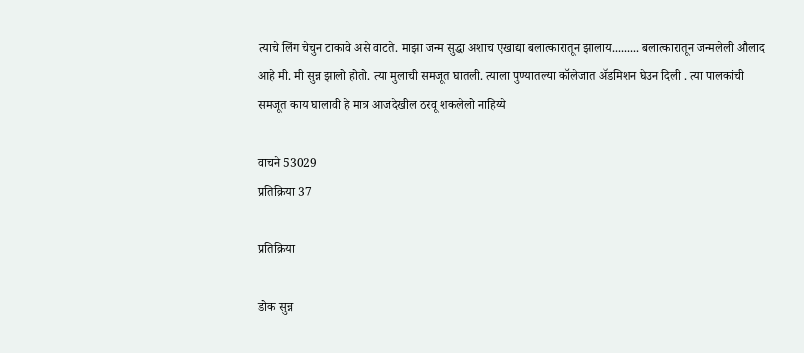त्याचे लिंग चेचुन टाकावे असे वाटते. माझा जन्म सुद्धा अशाच एखाद्या बलात्कारातून झालाय......... बलात्कारातून जन्मलेली औलाद आहे मी. मी सुन्न झालो होतो. त्या मुलाची समजूत घातली. त्याला पुण्यातल्या कॉलेजात अ‍ॅडमिशन घेउन दिली . त्या पालकांची समजूत काय घालावी हे मात्र आजदेखील ठरवू शकलेलो नाहिय्ये

वाचने 53029
प्रतिक्रिया 37

प्रतिक्रिया

डोक सुन्न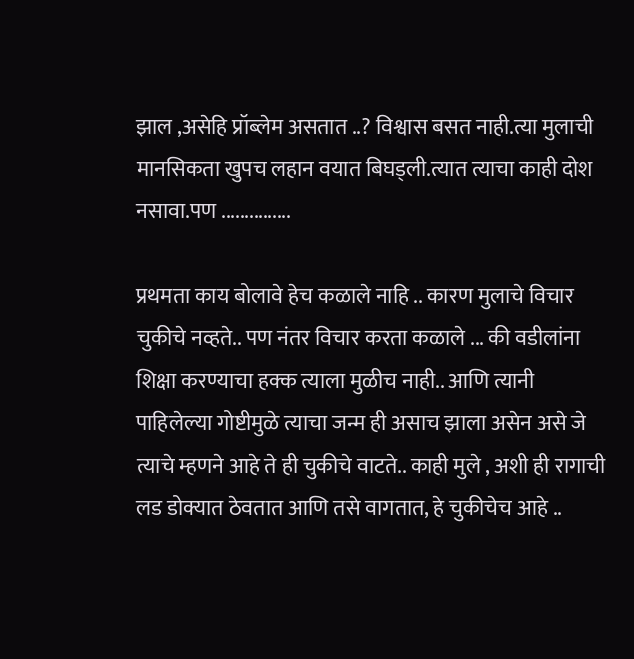झाल ,असेहि प्रॉब्लेम असतात ..? विश्वास बसत नाही.त्या मुलाची मानसिकता खुपच लहान वयात बिघड्ली.त्यात त्याचा काही दोश नसावा.पण ...............

प्रथमता काय बोलावे हेच कळाले नाहि .. कारण मुलाचे विचार चुकीचे नव्हते.. पण नंतर विचार करता कळाले ... की वडीलांना शिक्षा करण्याचा हक्क त्याला मुळीच नाही.. आणि त्यानी पाहिलेल्या गोष्टीमुळे त्याचा जन्म ही असाच झाला असेन असे जे त्याचे म्हणने आहे ते ही चुकीचे वाटते.. काही मुले , अशी ही रागाची लड डोक्यात ठेवतात आणि तसे वागतात, हे चुकीचेच आहे ..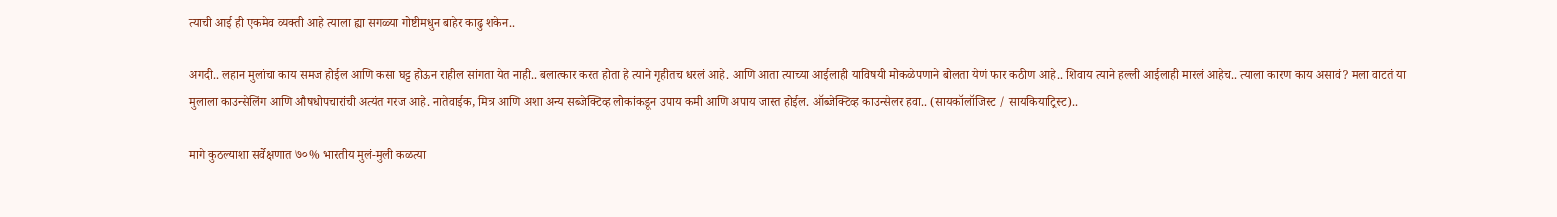त्याची आई ही एकमेव व्यक्ती आहे त्याला ह्या सगळ्या गोष्टीमधुन बाहेर काढु शकेन..

अगदी.. लहान मुलांचा काय समज होईल आणि कसा घट्ट होऊन राहील सांगता येत नाही.. बलात्कार करत होता हे त्याने गृहीतच धरलं आहे. आणि आता त्याच्या आईलाही याविषयी मोकळेपणाने बोलता येणं फार कठीण आहे.. शिवाय त्याने हल्ली आईलाही मारलं आहेच.. त्याला कारण काय असावं? मला वाटतं या मुलाला काउन्सेलिंग आणि औषधोपचारांची अत्यंत गरज आहे. नातेवाईक, मित्र आणि अशा अन्य सब्जेक्टिव्ह लोकांकडून उपाय कमी आणि अपाय जास्त होईल. ऑब्जेक्टिव्ह काउन्सेलर हवा.. (सायकॉलॉजिस्ट / सायकियाट्रिस्ट)..

मागे कुठल्याशा सर्वेक्षणात ७०% भारतीय मुलं-मुली कळत्या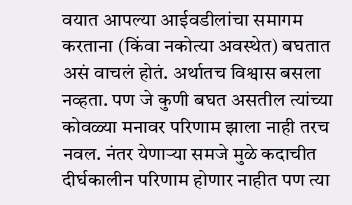वयात आपल्या आईवडीलांचा समागम करताना (किंवा नकोत्या अवस्थेत) बघतात असं वाचलं होतं. अर्थातच विश्वास बसला नव्हता. पण जे कुणी बघत असतील त्यांच्या कोवळ्या मनावर परिणाम झाला नाही तरच नवल. नंतर येणार्‍या समजे मुळे कदाचीत दीर्घकालीन परिणाम होणार नाहीत पण त्या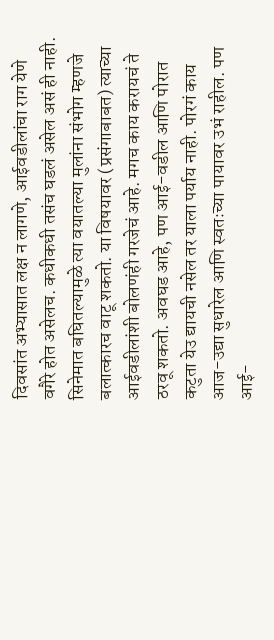दिवसांत अभ्यासात लक्ष न लागणे, आईवडीलांचा राग येणे वगैरे होत असेलच. कधीकधी तसंच घडलं असेल असं ही नाही. सिनेमात बघितल्यामुळे त्या वयातल्या मुलांना संभोग म्हणजे बलात्कारच वाटू शकतो. या विषयावर (प्रसंगाबाबत) त्याच्या आईवडीलांशी बोलणंही गरजेचं आहे. मगच काय करायचं ते ठरवू शकतो. अवघड आहे, पण आई-वडील आणि पोरात कटुता येउ द्यायची नसेल तर याला पर्याय नाही. पोरगं काय आज-उद्या सुधारेल आणि स्वतःच्या पायावर उभं राहील. पण आई-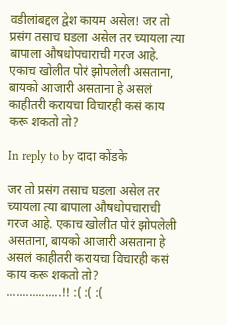वडीलांबद्दल द्वेश कायम असेल! जर तो प्रसंग तसाच घडला असेल तर च्यायला त्या बापाला औषधोपचाराची गरज आहे. एकाच खोलीत पोरं झोपलेली असताना, बायको आजारी असताना हे असलं काहीतरी करायचा विचारही कसं काय करू शकतो तो?

In reply to by दादा कोंडके

जर तो प्रसंग तसाच घडला असेल तर च्यायला त्या बापाला औषधोपचाराची गरज आहे. एकाच खोलीत पोरं झोपलेली असताना, बायको आजारी असताना हे असलं काहीतरी करायचा विचारही कसं काय करू शकतो तो?
.................!! :( :( :(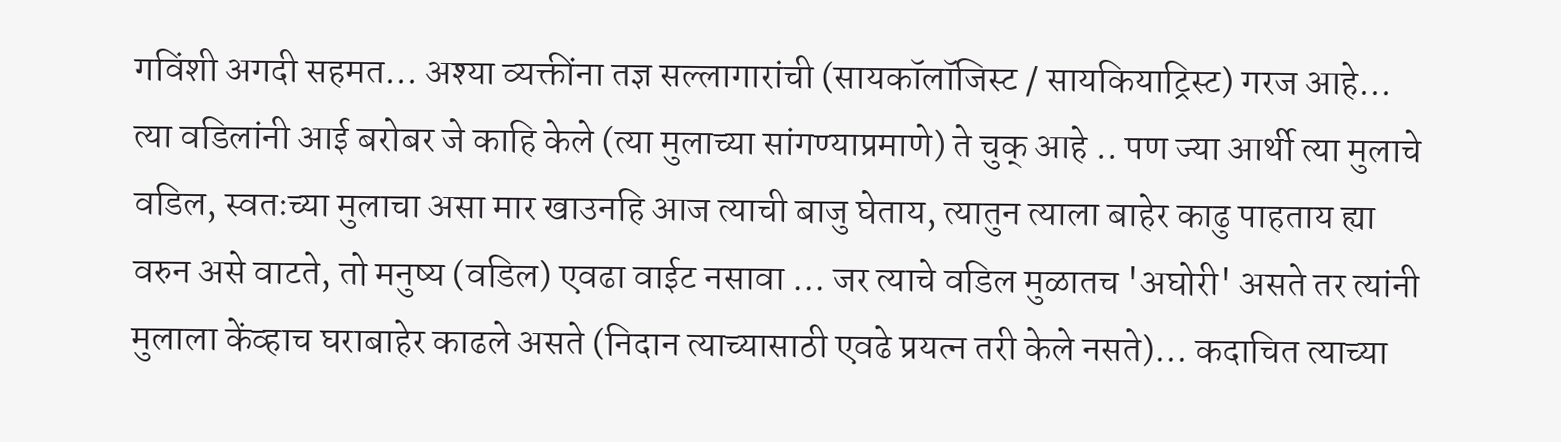गविंशी अगदी सहमत... अश्या व्यक्तींना तज्ञ सल्लागारांची (सायकॉलॉजिस्ट / सायकियाट्रिस्ट) गरज आहे... त्या वडिलांनी आई बरोबर जे काहि केले (त्या मुलाच्या सांगण्याप्रमाणे) ते चुक् आहे .. पण ज्या आर्थी त्या मुलाचे वडिल, स्वतःच्या मुलाचा असा मार खाउनहि आज त्याची बाजु घेताय, त्यातुन त्याला बाहेर काढु पाहताय ह्या वरुन असे वाटते, तो मनुष्य (वडिल) एवढा वाईट नसावा ... जर त्याचे वडिल मुळातच 'अघोरी' असते तर त्यांनी मुलाला केंव्हाच घराबाहेर काढले असते (निदान त्याच्यासाठी एवढे प्रयत्न तरी केले नसते)... कदाचित त्याच्या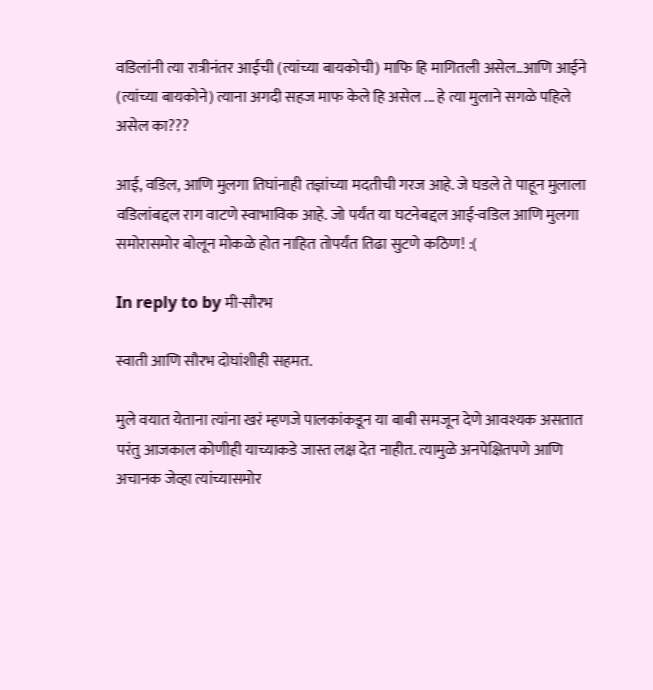वडिलांनी त्या रात्रीनंतर आईची (त्यांच्या बायकोची) माफि हि मागितली असेल..आणि आईने (त्यांच्या बायकोने) त्याना अगदी सहज माफ केले हि असेल ... हे त्या मुलाने सगळे पहिले असेल का???

आई, वडिल, आणि मुलगा तिघांनाही तज्ञांच्या मदतीची गरज आहे. जे घडले ते पाहून मुलाला वडिलांबद्दल राग वाटणे स्वाभाविक आहे. जो पर्यंत या घटनेबद्दल आई-वडिल आणि मुलगा समोरासमोर बोलून मोकळे होत नाहित तोपर्यंत तिढा सुटणे कठिण! :(

In reply to by मी-सौरभ

स्वाती आणि सौरभ दोघांशीही सहमत.

मुले वयात येताना त्यांना खरं म्हणजे पालकांकडून या बाबी समजून देणे आवश्यक असतात परंतु आजकाल कोणीही याच्याकडे जास्त लक्ष देत नाहीत. त्यामुळे अनपेक्षितपणे आणि अचानक जेव्हा त्यांच्यासमोर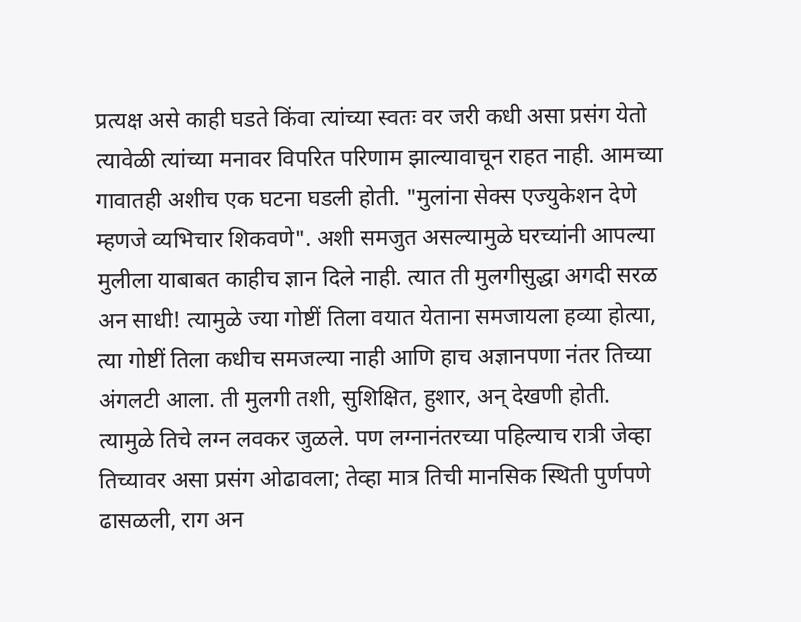प्रत्यक्ष असे काही घडते किंवा त्यांच्या स्वतः वर जरी कधी असा प्रसंग येतो त्यावेळी त्यांच्या मनावर विपरित परिणाम झाल्यावाचून राहत नाही. आमच्या गावातही अशीच एक घटना घडली होती. "मुलांना सेक्स एज्युकेशन देणे म्हणजे व्यभिचार शिकवणे". अशी समजुत असल्यामुळे घरच्यांनी आपल्या मुलीला याबाबत काहीच ज्ञान दिले नाही. त्यात ती मुलगीसुद्धा अगदी सरळ अन साधी! त्यामुळे ज्या गोष्टीं तिला वयात येताना समजायला हव्या होत्या, त्या गोष्टीं तिला कधीच समजल्या नाही आणि हाच अज्ञानपणा नंतर तिच्या अंगलटी आला. ती मुलगी तशी, सुशिक्षित, हुशार, अन् देखणी होती. त्यामुळे तिचे लग्न लवकर जुळले. पण लग्नानंतरच्या पहिल्याच रात्री जेव्हा तिच्यावर असा प्रसंग ओढावला; तेव्हा मात्र तिची मानसिक स्थिती पुर्णपणे ढासळली, राग अन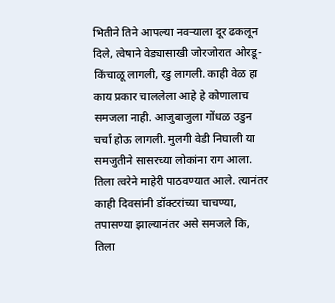भितीने तिने आपल्या नवर्‍याला दूर ढकलून दिले, त्वेषाने वेड्यासाखी जोरजोरात ओरडू- किंचाळू लागली, रडु लागली. काही वेळ हा काय प्रकार चाललेला आहे हे कोणालाच समजला नाही. आजुबाजुला गोंधळ उडुन चर्चा होऊ लागली. मुलगी वेडी निघाली या समजुतीने सासरच्या लोकांना राग आला. तिला त्वरेने माहेरी पाठवण्यात आले. त्यानंतर काही दिवसांनी डॉक्टरांच्या चाचण्या, तपासण्या झाल्यानंतर असे समजले कि, तिला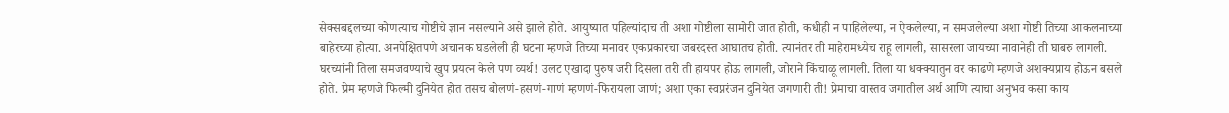सेक्सबद्दलच्या कोणत्याच गोष्टीचे ज्ञान नसल्याने असे झाले होते. आयुष्यात पहिल्यांदाच ती अशा गोष्टीला सामोरी जात होती, कधीही न पाहिलेल्या, न ऐकलेल्या, न समजलेल्या अशा गोष्टी तिच्या आकलनाच्या बाहेरच्या होत्या. अनपेक्षितपणे अचानक घडलेली ही घटना म्हणजे तिच्या मनावर एकप्रकारचा जबरदस्त आघातच होती. त्यानंतर ती माहेरामध्येच राहू लागली, सासरला जायच्या नावानेही ती घाबरु लागली. घरच्यांनी तिला समजवण्याचे खुप प्रयत्न केले पण व्यर्थ! उलट एखादा पुरुष जरी दिसला तरी ती हायपर होऊ लागली, जोराने किंचाळू लागली. तिला या धक्क्यातुन वर काढणे म्हणजे अशक्यप्राय होऊन बसले होते. प्रेम म्हणजे फिल्मी दुनियेत होत तसच बोलणं-हसणं-गाणं म्हणणं-फिरायला जाणं; अशा एका स्वप्नरंजन दुनियेत जगणारी ती! प्रेमाचा वास्तव जगातील अर्थ आणि त्याचा अनुभव कसा काय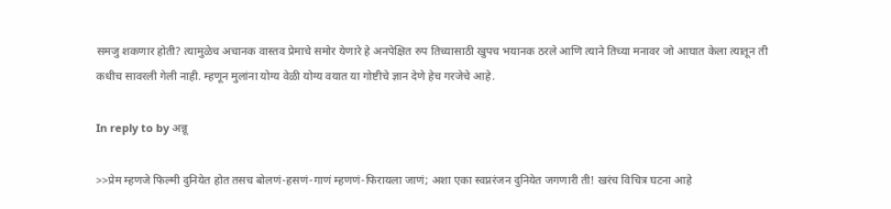समजु शकणार होती? त्यामुळेच अचानक वास्तव प्रेमाचे समोर येणारे हे अनपेक्षित रुप तिच्यासाठी खुपच भयानक ठरले आणि त्याने तिच्या मनावर जो आघात केला त्यातून ती कधीच सावरली गेली नाही. म्हणून मुलांना योग्य वेळी योग्य वयात या गोष्टीचे ज्ञान देणे हेच गरजेचे आहे.

In reply to by अन्नू

>>प्रेम म्हणजे फिल्मी दुनियेत होत तसच बोलणं-हसणं-गाणं म्हणणं-फिरायला जाणं; अशा एका स्वप्नरंजन दुनियेत जगणारी ती! खरंच विचित्र घटना आहे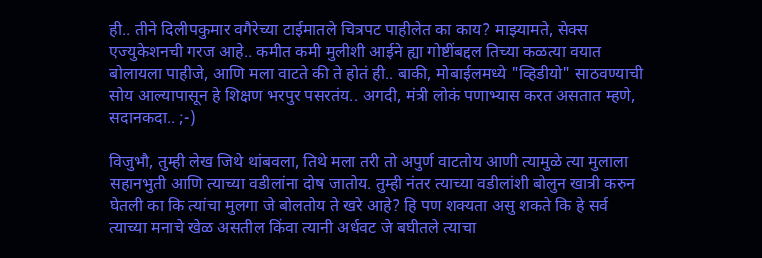ही.. तीने दिलीपकुमार वगैरेच्या टाईमातले चित्रपट पाहीलेत का काय? माझ्यामते, सेक्स एज्युकेशनची गरज आहे.. कमीत कमी मुलीशी आईने ह्या गोष्टींबद्दल तिच्या कळत्या वयात बोलायला पाहीजे, आणि मला वाटते की ते होतं ही.. बाकी, मोबाईलमध्ये "व्हिडीयो" साठवण्याची सोय आल्यापासून हे शिक्षण भरपुर पसरतंय.. अगदी, मंत्री लोकं पणाभ्यास करत असतात म्हणे, सदानकदा.. ;-)

विजुभौ, तुम्ही लेख जिथे थांबवला, तिथे मला तरी तो अपुर्ण वाटतोय आणी त्यामुळे त्या मुलाला सहानभुती आणि त्याच्या वडीलांना दोष जातोय. तुम्ही नंतर त्याच्या वडीलांशी बोलुन खात्री करुन घेतली का कि त्यांचा मुलगा जे बोलतोय ते खरे आहे? हि पण शक्यता असु शकते कि हे सर्व त्याच्या मनाचे खेळ असतील किंवा त्यानी अर्धवट जे बघीतले त्याचा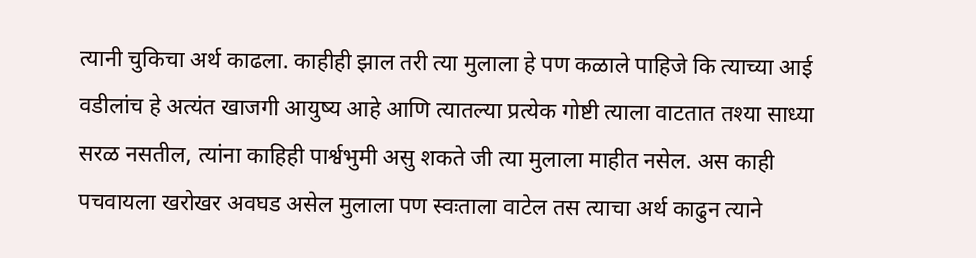त्यानी चुकिचा अर्थ काढला. काहीही झाल तरी त्या मुलाला हे पण कळाले पाहिजे कि त्याच्या आई वडीलांच हे अत्यंत खाजगी आयुष्य आहे आणि त्यातल्या प्रत्येक गोष्टी त्याला वाटतात तश्या साध्या सरळ नसतील, त्यांना काहिही पार्श्वभुमी असु शकते जी त्या मुलाला माहीत नसेल. अस काही पचवायला खरोखर अवघड असेल मुलाला पण स्वःताला वाटेल तस त्याचा अर्थ काढुन त्याने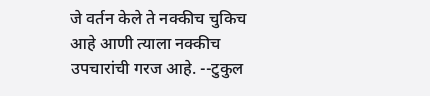जे वर्तन केले ते नक्कीच चुकिच आहे आणी त्याला नक्कीच उपचारांची गरज आहे. --टुकुल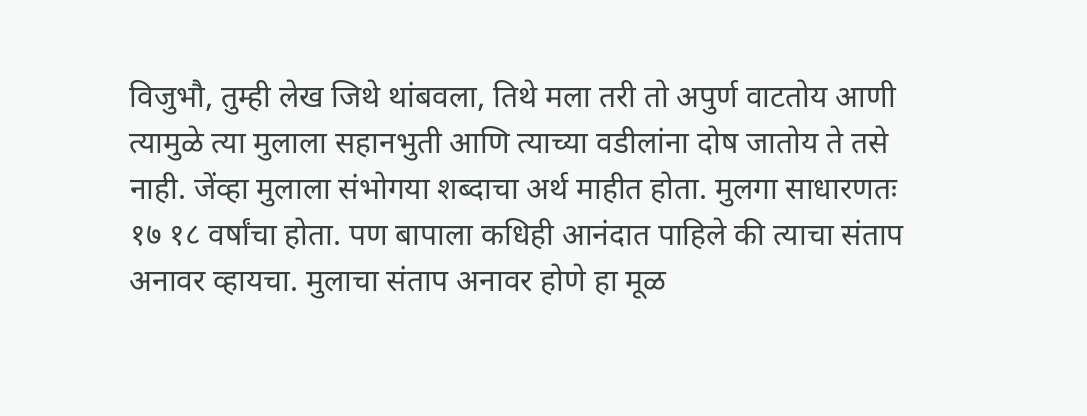विजुभौ, तुम्ही लेख जिथे थांबवला, तिथे मला तरी तो अपुर्ण वाटतोय आणी त्यामुळे त्या मुलाला सहानभुती आणि त्याच्या वडीलांना दोष जातोय ते तसे नाही. जेंव्हा मुलाला संभोगया शब्दाचा अर्थ माहीत होता. मुलगा साधारणतः १७ १८ वर्षांचा होता. पण बापाला कधिही आनंदात पाहिले की त्याचा संताप अनावर व्हायचा. मुलाचा संताप अनावर होणे हा मूळ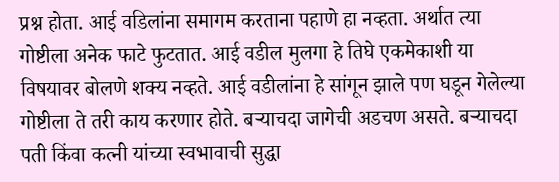प्रश्न होता. आई वडिलांना समागम करताना पहाणे हा नव्हता. अर्थात त्या गोष्टीला अनेक फाटे फुटतात. आई वडील मुलगा हे तिघे एकमेकाशी या विषयावर बोलणे शक्य नव्हते. आई वडीलांना हे सांगून झाले पण घडून गेलेल्या गोष्टीला ते तरी काय करणार होते. बर्‍याचदा जागेची अडचण असते. बर्‍याचदा पती किंवा कत्नी यांच्या स्वभावाची सुद्धा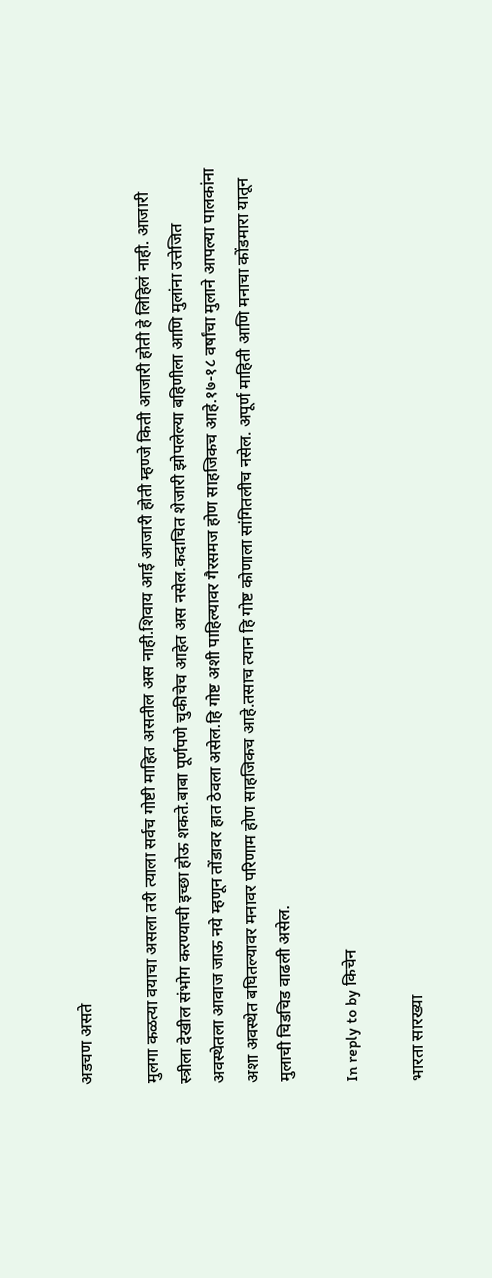अडचण असते

मुलगा कळत्या वयाचा असला तरी त्याला सर्वच गोष्टी माहित असतील अस नाही.शिवाय आई आजारी होती म्हण्जे किती आजारी होती हे लिहिलं नाही. आजारी स्त्रीला देखील संभोग करण्याची इच्छा होऊ शकते.बाबा पूर्णपणे चुकीचेच आहेत अस नसेल.कदाचित शेजारी झोपलेल्या बहिणीला आणि मुलांना उत्तेजित अवस्थेतला आवाज जाऊ नये म्हणून तोंडावर हात ठेवला असेल.हि गोष्ट अशी पाहिल्यावर गैरसमज होण साहजिकच आहे.१७-१८ वर्षांचा मुलाने आपल्या पालकांना अशा अवस्थेत बघितल्यावर मनावर परिणाम होण साहजिकच आहे.तसाच त्यान हि गोष्ट कोणाला सांगितलीच नसेल. अपूर्ण माहिती आणि मनाचा कोंडमारा यातून मुलाची चिडचिड वाढली असेल.

In reply to by किचेन

भारता सारख्या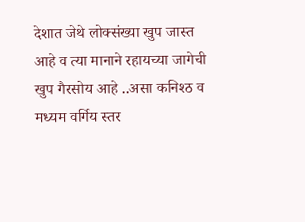देशात जेथे लोक्संख्या खुप जास्त आहे व त्या मानाने रहायच्या जागेची खुप गैरसोय आहे ..असा कनिश्ठ व मध्यम वर्गिय स्तर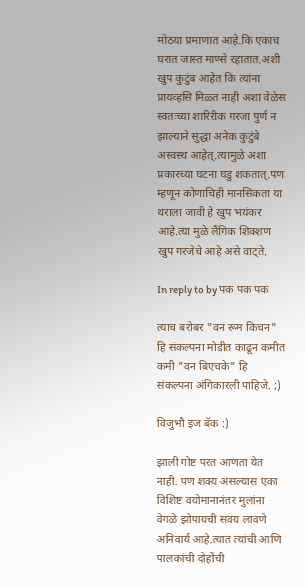मोठया प्रमाणात आहे.कि एकाच घरात जास्त माण्से रहातात.अशी खुप कुटुंब आहेत कि त्यांना प्रायव्हसि मिळ्त नाही अशा वेळेस स्वतःच्या शारिरीक गरजा पुर्ण न झाल्याने सुद्धा अनेक कुटुंबे अस्वस्थ आहेत्.त्यामुळे अशा प्रकारच्या घटना घडु शकतात्.पण म्हणून कोणाचिही मानसिकता या थराला जावी हे खुप भयंकर आहे.त्या मुळे लैंगिक शिक्शण खुप गरजेचे आहे असे वाट्ते.

In reply to by पक पक पक

त्याच बरोबर "वन रूम किचन" हि संकल्पना मोडीत काढून कमीत कमी "वन बिएचके" हि संकल्पना अंगिकारली पाहिजे. ;)

विजुभौ इज बॅक :)

झाली गोष्ट परत आणता येत नाही. पण शक्य असल्यास एका विशिष्ट वयोमानानंतर मुलांना वेगळे झोपायची सवय लावणे अनिवार्य आहे.त्यात त्यांची आणि पालकांची दोहोंची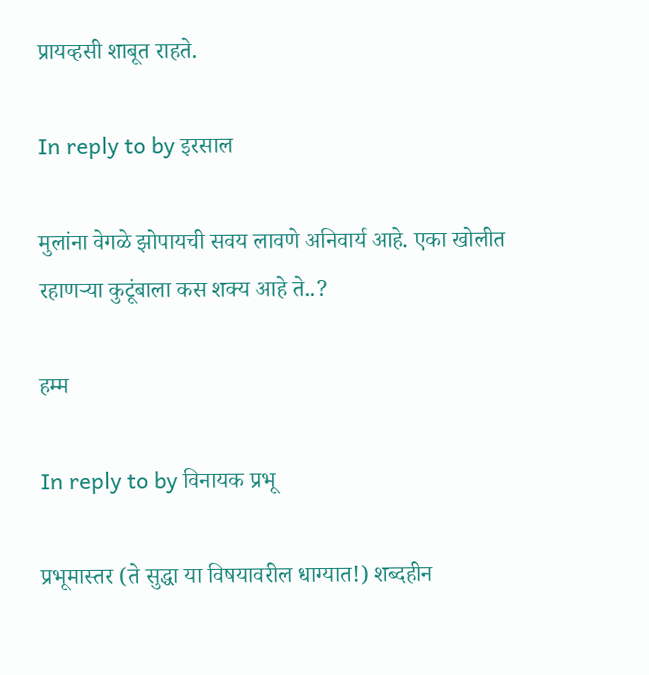प्रायव्हसी शाबूत राहते.

In reply to by इरसाल

मुलांना वेगळे झोपायची सवय लावणे अनिवार्य आहे. एका खोलीत रहाणर्‍या कुटूंबाला कस शक्य आहे ते..?

हम्म

In reply to by विनायक प्रभू

प्रभूमास्तर (ते सुद्धा या विषयावरील धाग्यात!) शब्दहीन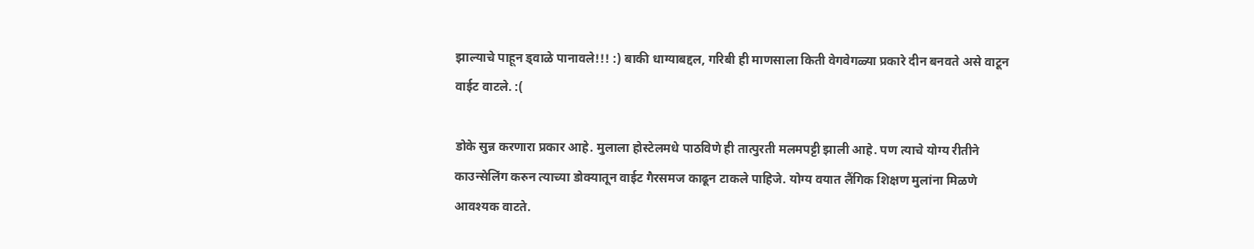झाल्याचे पाहून ड्वाळे पानावले!!! :) बाकी धाग्याबद्दल, गरिबी ही माणसाला किती वेगवेगळ्या प्रकारे दीन बनवते असे वाटून वाईट वाटले. :(

डोके सुन्न करणारा प्रकार आहे. मुलाला होस्टेलमधे पाठविणे ही तात्पुरती मलमपट्टी झाली आहे. पण त्याचे योग्य रीतीने काउन्सेलिंग करुन त्याच्या डोक्यातून वाईट गैरसमज काढून टाकले पाहिजे. योग्य वयात लैंगिक शिक्षण मुलांना मिळणे आवश्यक वाटते.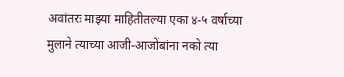अवांतरः माझ्या माहितीतल्या एका ४-५ वर्षाच्या मुलाने त्याच्या आजी-आजोंबांना नको त्या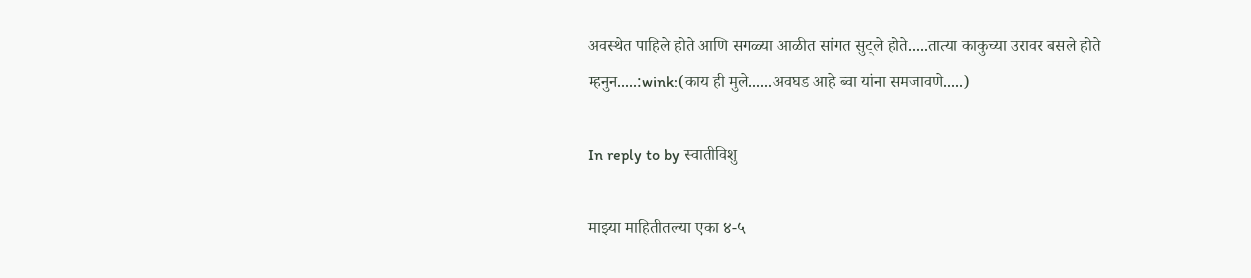अवस्थेत पाहिले होते आणि सगळ्या आळीत सांगत सुट्ले होते.....तात्या काकुच्या उरावर बसले होते म्हनुन.....:wink:(काय ही मुले......अवघड आहे ब्वा यांना समजावणे.....)

In reply to by स्वातीविशु

माझ्या माहितीतल्या एका ४-५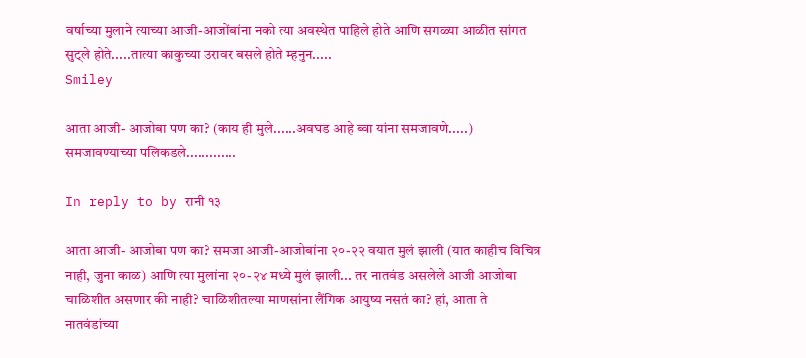वर्षाच्या मुलाने त्याच्या आजी-आजोंबांना नको त्या अवस्थेत पाहिले होते आणि सगळ्या आळीत सांगत सुट्ले होते.....तात्या काकुच्या उरावर बसले होते म्हनुन.....
Smiley

आता आजी- आजोबा पण का? (काय ही मुले......अवघड आहे ब्वा यांना समजावणे.....) समजावण्याच्या पलिकडले.............

In reply to by रानी १३

आता आजी- आजोबा पण का? समजा आजी-आजोबांना २०-२२ वयात मुलं झाली (यात काहीच विचित्र नाही, जुना काळ) आणि त्या मुलांना २०-२४ मध्ये मुलं झाली... तर नातवंड असलेले आजी आजोबा चाळिशीत असणार की नाही? चाळिशीतल्या माणसांना लैंगिक आयुष्य नसतं का? हां, आता ते नातवंडांच्या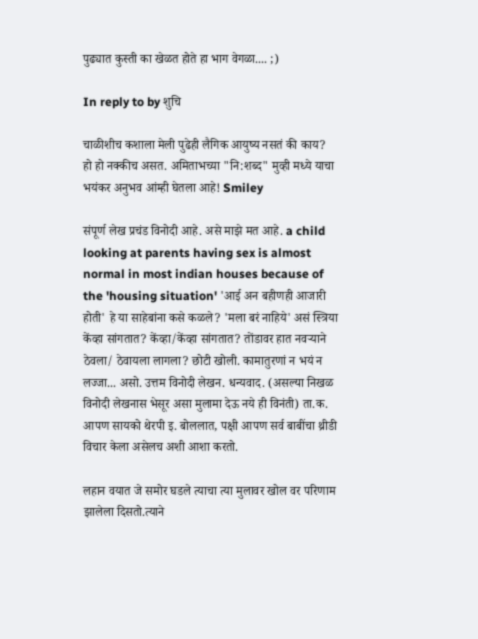पुढ्यात कुस्ती का खेळत होते हा भाग वेगळा.... ;)

In reply to by शुचि

चाळीशीच कशाला मेली पुढेही लैगिक आयुष्य नसतं की काय?
हो हो नक्कीच असत. अमिताभच्या "नि:शब्द" मुव्ही मध्ये याचा भयंकर अनुभव आंम्ही घेतला आहे! Smiley

संपूर्ण लेख प्रचंड विनोदी आहे. असे माझे मत आहे. a child looking at parents having sex is almost normal in most indian houses because of the 'housing situation' 'आई अन बहीणही आजारी होती' हे या साहेबांना कसे कळले? 'मला बरं नाहिये' असं स्त्रिया केंव्हा सांगतात? केंव्हा/केंव्हा सांगतात? तोंडावर हात नवर्‍याने ठेवला/ ठेवायला लागला? छोटी खोली. कामातुरणां न भयं न लज्जा... असो. उत्तम विनोदी लेखन. धन्यवाद. (असल्या निखळ विनोदी लेखनास भेसूर असा मुलामा देऊ नये ही विनंती) ता.क. आपण सायको थेरपी इ. बोललात, पक्षी आपण सर्व बाबींचा थ्रीडी विचार केला असेलच अशी आशा करतो.

लहान वयात जे समोर घडले त्याचा त्या मुलावर खोल वर परिणाम झालेला दिसतो.त्याने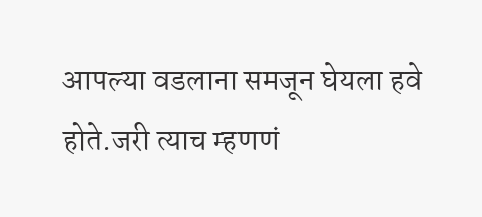आपल्या वडलाना समजून घेयला हवे होते.जरी त्याच म्हणणं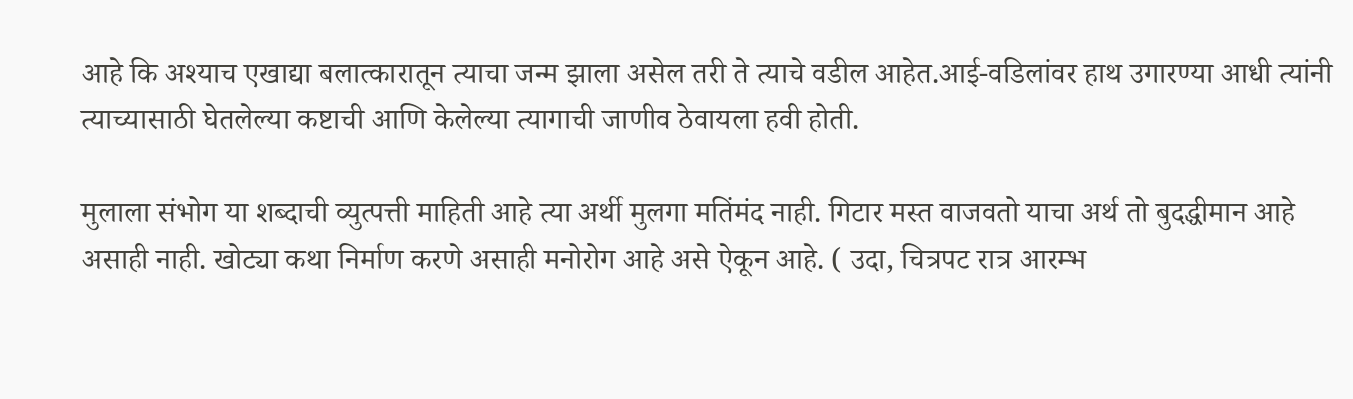आहे कि अश्याच एखाद्या बलात्कारातून त्याचा जन्म झाला असेल तरी ते त्याचे वडील आहेत.आई-वडिलांवर हाथ उगारण्या आधी त्यांनी त्याच्यासाठी घेतलेल्या कष्टाची आणि केलेल्या त्यागाची जाणीव ठेवायला हवी होती.

मुलाला संभोग या शब्दाची व्युत्पत्ती माहिती आहे त्या अर्थी मुलगा मतिंमंद नाही. गिटार मस्त वाजवतो याचा अर्थ तो बुदद्धीमान आहे असाही नाही. खोट्या कथा निर्माण करणे असाही मनोरोग आहे असे ऐकून आहे. ( उदा, चित्रपट रात्र आरम्भ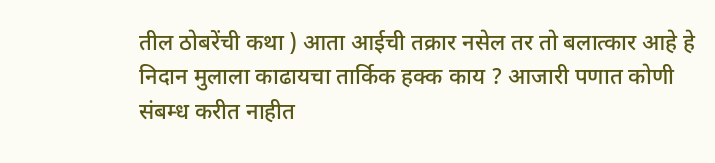तील ठोबरेंची कथा ) आता आईची तक्रार नसेल तर तो बलात्कार आहे हे निदान मुलाला काढायचा तार्किक हक्क काय ? आजारी पणात कोणी संबम्ध करीत नाहीत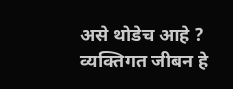असे थोडेच आहे ? व्यक्तिगत जीबन हे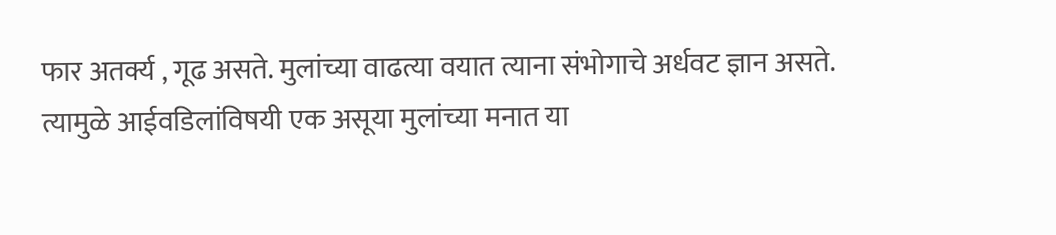फार अतर्क्य , गूढ असते. मुलांच्या वाढत्या वयात त्याना संभोगाचे अर्धवट ज्ञान असते. त्यामुळे आईवडिलांविषयी एक असूया मुलांच्या मनात या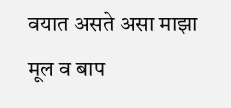वयात असते असा माझा मूल व बाप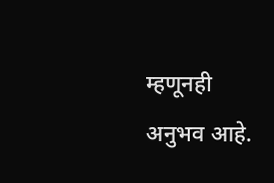म्हणूनही अनुभव आहे.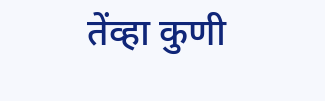तेंव्हा कुणी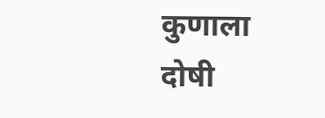कुणाला दोषी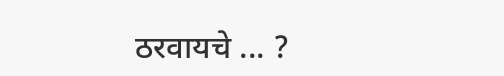ठरवायचे ... ?